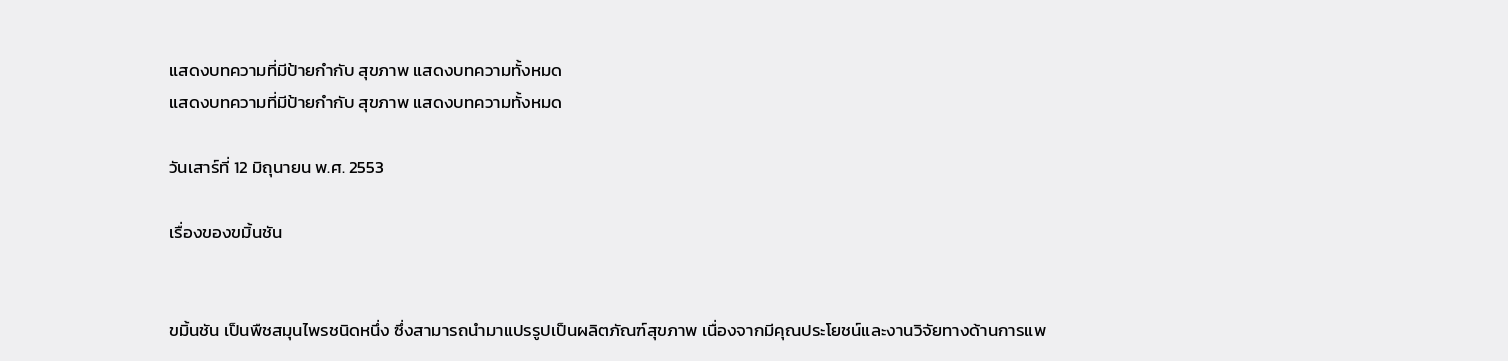แสดงบทความที่มีป้ายกำกับ สุขภาพ แสดงบทความทั้งหมด
แสดงบทความที่มีป้ายกำกับ สุขภาพ แสดงบทความทั้งหมด

วันเสาร์ที่ 12 มิถุนายน พ.ศ. 2553

เรื่องของขมิ้นชัน


ขมิ้นชัน เป็นพืชสมุนไพรชนิดหนึ่ง ซึ่งสามารถนำมาแปรรูปเป็นผลิตภัณฑ์สุขภาพ เนื่องจากมีคุณประโยชน์และงานวิจัยทางด้านการแพ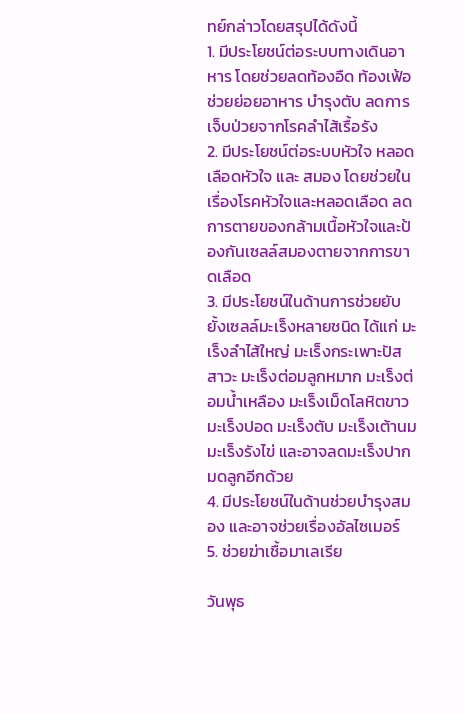ทย์กล่าวโดยสรุปได้ดังนี้
1. มีประโยชน์ต่อระบบทางเดินอาหาร โดยช่วยลดท้องอืด ท้องเฟ้อ ช่วยย่อยอาหาร บำรุงตับ ลดการเจ็บป่วยจากโรคลำไส้เรื้อรัง
2. มีประโยชน์ต่อระบบหัวใจ หลอดเลือดหัวใจ และ สมอง โดยช่วยในเรื่องโรคหัวใจและหลอดเลือด ลดการตายของกล้ามเนื้อหัวใจและป้องกันเซลล์สมองตายจากการขาดเลือด
3. มีประโยชน์ในด้านการช่วยยับยั้งเซลล์มะเร็งหลายชนิด ได้แก่ มะเร็งลำไส้ใหญ่ มะเร็งกระเพาะปัสสาวะ มะเร็งต่อมลูกหมาก มะเร็งต่อมน้ำเหลือง มะเร็งเม็ดโลหิตขาว มะเร็งปอด มะเร็งตับ มะเร็งเต้านม มะเร็งรังไข่ และอาจลดมะเร็งปากมดลูกอีกด้วย
4. มีประโยชน์ในด้านช่วยบำรุงสมอง และอาจช่วยเรื่องอัลไซเมอร์
5. ช่วยฆ่าเชื้อมาเลเรีย

วันพุธ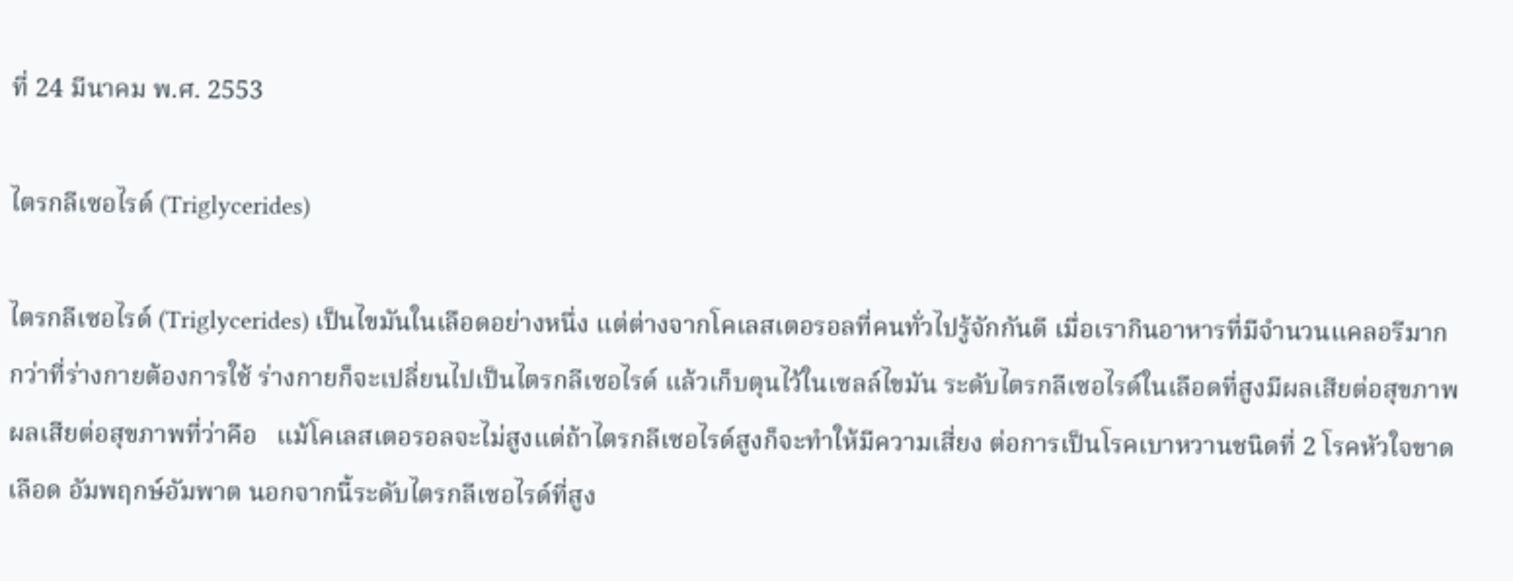ที่ 24 มีนาคม พ.ศ. 2553

ไตรกลีเซอไรด์ (Triglycerides)

ไตรกลีเซอไรด์ (Triglycerides) เป็นไขมันในเลือดอย่างหนึ่ง แต่ต่างจากโคเลสเตอรอลที่คนทั่วไปรู้จักกันดี เมื่อเรากินอาหารที่มีจำนวนแคลอรีมากกว่าที่ร่างกายต้องการใช้ ร่างกายก็จะเปลี่ยนไปเป็นไตรกลีเซอไรด์ แล้วเก็บตุนไว้ในเซลล์ไขมัน ระดับไตรกลีเซอไรด์ในเลือดที่สูงมีผลเสียต่อสุขภาพ
ผลเสียต่อสุขภาพที่ว่าคือ   แม้โคเลสเตอรอลจะไม่สูงแต่ถ้าไตรกลีเซอไรด์สูงก็จะทำให้มีความเสี่ยง ต่อการเป็นโรคเบาหวานชนิดที่ 2 โรคหัวใจขาดเลือด อัมพฤกษ์อัมพาต นอกจากนี้ระดับไตรกลีเซอไรด์ที่สูง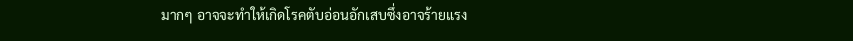มากๆ อาจจะทำให้เกิดโรคตับอ่อนอักเสบซึ่งอาจร้ายแรง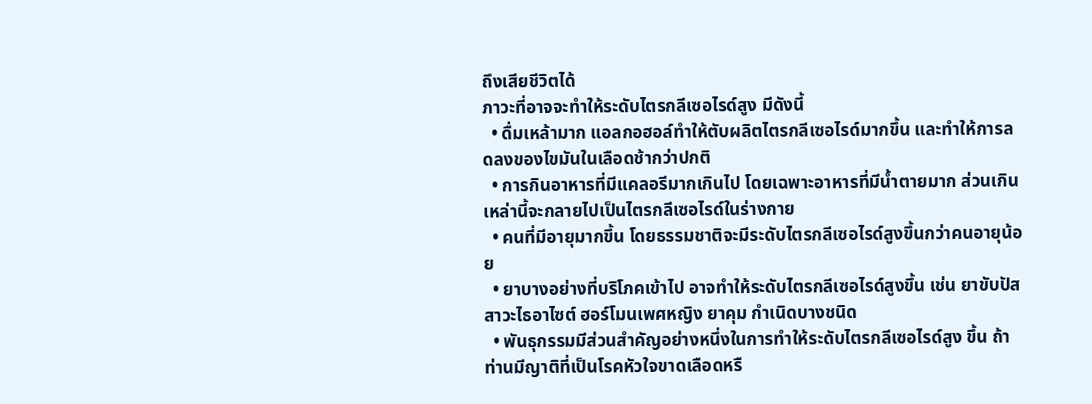ถึงเสียชีวิตได้
ภาวะที่อาจจะทำให้ระดับไตรกลีเซอไรด์สูง มีดังนี้
  • ดื่มเหล้ามาก แอลกอฮอล์ทำให้ตับผลิตไตรกลีเซอไรด์มากขึ้น และทำให้การลดลงของไขมันในเลือดช้ากว่าปกติ
  • การกินอาหารที่มีแคลอรีมากเกินไป โดยเฉพาะอาหารที่มีน้ำตายมาก ส่วนเกินเหล่านี้จะกลายไปเป็นไตรกลีเซอไรด์ในร่างกาย
  • คนที่มีอายุมากขึ้น โดยธรรมชาติจะมีระดับไตรกลีเซอไรด์สูงขึ้นกว่าคนอายุน้อย
  • ยาบางอย่างที่บริโภคเข้าไป อาจทำให้ระดับไตรกลีเซอไรด์สูงขึ้น เช่น ยาขับปัสสาวะไธอาไซต์ ฮอร์โมนเพศหญิง ยาคุม กำเนิดบางชนิด
  • พันธุกรรมมีส่วนสำคัญอย่างหนึ่งในการทำให้ระดับไตรกลีเซอไรด์สูง ขึ้น ถ้าท่านมีญาติที่เป็นโรคหัวใจขาดเลือดหรื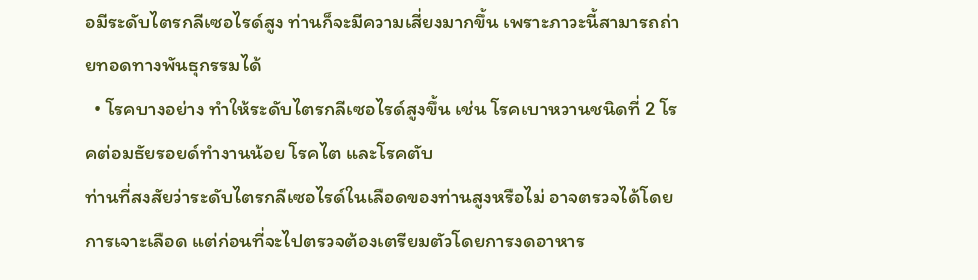อมีระดับไตรกลีเซอไรด์สูง ท่านก็จะมีความเสี่ยงมากขึ้น เพราะภาวะนี้สามารถถ่ายทอดทางพันธุกรรมได้
  • โรคบางอย่าง ทำให้ระดับไตรกลีเซอไรด์สูงขึ้น เช่น โรคเบาหวานชนิดที่ 2 โรคต่อมธัยรอยด์ทำงานน้อย โรคไต และโรคตับ
ท่านที่สงสัยว่าระดับไตรกลีเซอไรด์ในเลือดของท่านสูงหรือไม่ อาจตรวจได้โดยการเจาะเลือด แต่ก่อนที่จะไปตรวจต้องเตรียมตัวโดยการงดอาหาร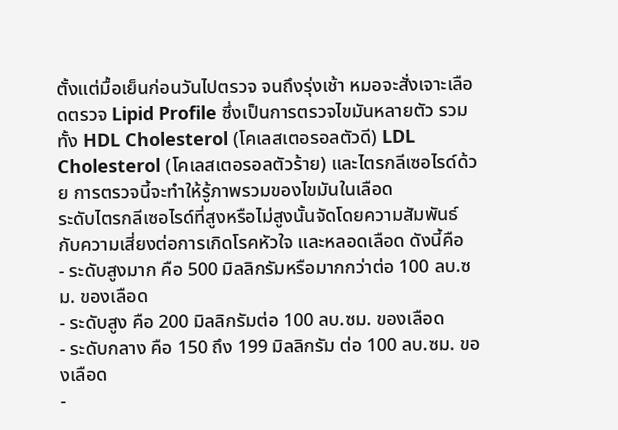ตั้งแต่มื้อเย็นก่อนวันไปตรวจ จนถึงรุ่งเช้า หมอจะสั่งเจาะเลือดตรวจ Lipid Profile ซึ่งเป็นการตรวจไขมันหลายตัว รวมทั้ง HDL Cholesterol (โคเลสเตอรอลตัวดี) LDL Cholesterol (โคเลสเตอรอลตัวร้าย) และไตรกลีเซอไรด์ด้วย การตรวจนี้จะทำให้รู้ภาพรวมของไขมันในเลือด
ระดับไตรกลีเซอไรด์ที่สูงหรือไม่สูงนั้นจัดโดยความสัมพันธ์ กับความเสี่ยงต่อการเกิดโรคหัวใจ และหลอดเลือด ดังนี้คือ
- ระดับสูงมาก คือ 500 มิลลิกรัมหรือมากกว่าต่อ 100 ลบ.ซม. ของเลือด
- ระดับสูง คือ 200 มิลลิกรัมต่อ 100 ลบ.ซม. ของเลือด
- ระดับกลาง คือ 150 ถึง 199 มิลลิกรัม ต่อ 100 ลบ.ซม. ของเลือด
-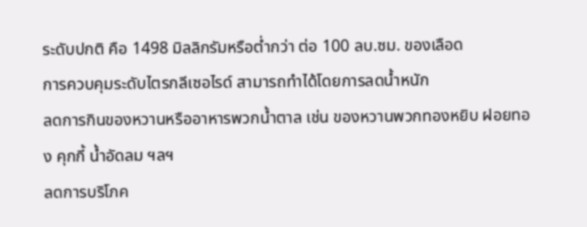ระดับปกติ คือ 1498 มิลลิกรัมหรือต่ำกว่า ต่อ 100 ลบ.ซม. ของเลือด
การควบคุมระดับไตรกลีเซอไรด์ สามารถทำได้โดยการลดน้ำหนัก
ลดการกินของหวานหรืออาหารพวกน้ำตาล เช่น ของหวานพวกทองหยิบ ฝอยทอง คุกกี้ น้ำอัดลม ฯลฯ
ลดการบริโภค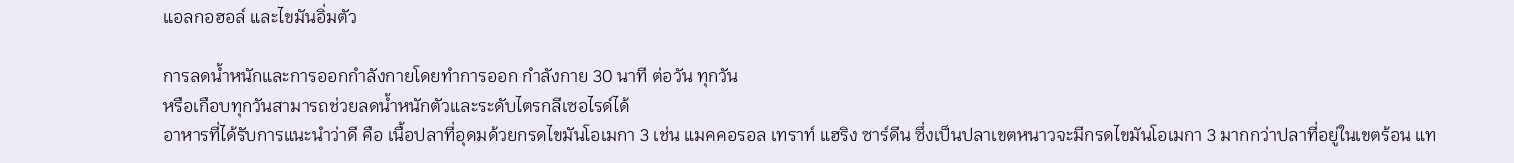แอลกอฮอล์ และไขมันอิ่มตัว

การลดน้ำหนักและการออกกำลังกายโดยทำการออก กำลังกาย 30 นาที ต่อวัน ทุกวัน
หรือเกือบทุกวันสามารถช่วยลดน้ำหนักตัวและระดับไตรกลีเซอไรด์ได้
อาหารที่ได้รับการแนะนำว่าดี คือ เนื้อปลาที่อุดมด้วยกรดไขมันโอเมกา 3 เช่น แมคคอรอล เทราท์ แฮริง ซาร์ดีน ซึ่งเป็นปลาเขตหนาวจะมีกรดไขมันโอเมกา 3 มากกว่าปลาที่อยู่ในเขตร้อน แท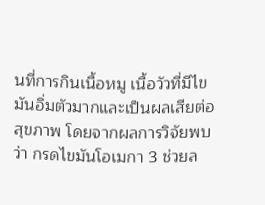นที่การกินเนื้อหมู เนื้อวัวที่มีไขมันอิ่มตัวมากและเป็นผลเสียต่อสุขภาพ โดยจากผลการวิจัยพบว่า กรดไขมันโอเมกา 3 ช่วยล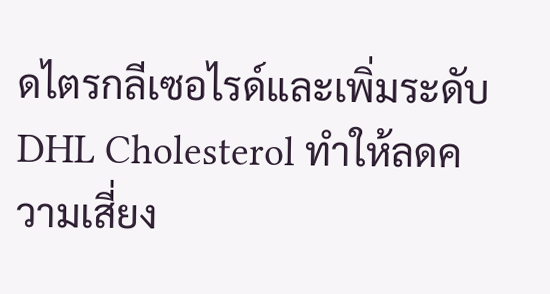ดไตรกลีเซอไรด์และเพิ่มระดับ DHL Cholesterol ทำให้ลดความเสี่ยง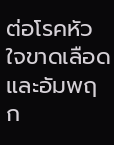ต่อโรคหัวใจขาดเลือด และอัมพฤก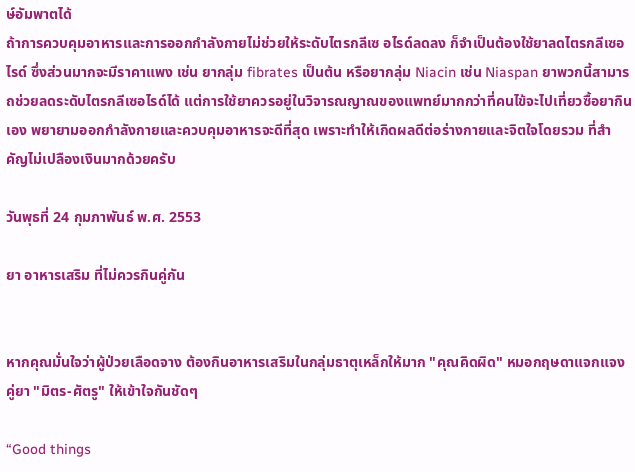ษ์อัมพาตได้
ถ้าการควบคุมอาหารและการออกกำลังกายไม่ช่วยให้ระดับไตรกลีเซ อไรด์ลดลง ก็จำเป็นต้องใช้ยาลดไตรกลีเซอไรด์ ซึ่งส่วนมากจะมีราคาแพง เช่น ยากลุ่ม fibrates เป็นต้น หรือยากลุ่ม Niacin เช่น Niaspan ยาพวกนี้สามารถช่วยลดระดับไตรกลีเซอไรด์ได้ แต่การใช้ยาควรอยู่ในวิจารณญาณของแพทย์มากกว่าที่คนไข้จะไปเที่ยวซื้อยากิน เอง พยายามออกกำลังกายและควบคุมอาหารจะดีที่สุด เพราะทำให้เกิดผลดีต่อร่างกายและจิตใจโดยรวม ที่สำคัญไม่เปลืองเงินมากด้วยครับ

วันพุธที่ 24 กุมภาพันธ์ พ.ศ. 2553

ยา อาหารเสริม ที่ไม่ควรกินคู่กัน


หากคุณมั่นใจว่าผู้ป่วยเลือดจาง ต้องกินอาหารเสริมในกลุ่มธาตุเหล็กให้มาก "คุณคิดผิด" หมอกฤษดาแจกแจงคู่ยา "มิตร-ศัตรู" ให้เข้าใจกันชัดๆ

“Good things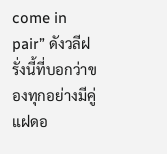come in pair” ดังวลีฝรั่งนี้ที่บอกว่าของทุกอย่างมีคู่แฝดอ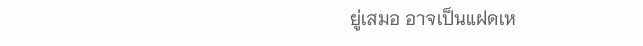ยู่เสมอ อาจเป็นแฝดเห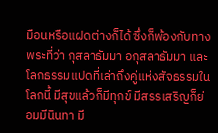มือนหรือแฝดต่างก็ได้ ซึ่งก็พ้องกับทางพระที่ว่า กุสลาธัมมา อกุสลาธัมมา และโลกธรรมแปดที่เล่าถึงคู่แห่งสัจธรรมในโลกนี้ มีสุขแล้วก็มีทุกข์ มีสรรเสริญก็ย่อมมีนินทา มี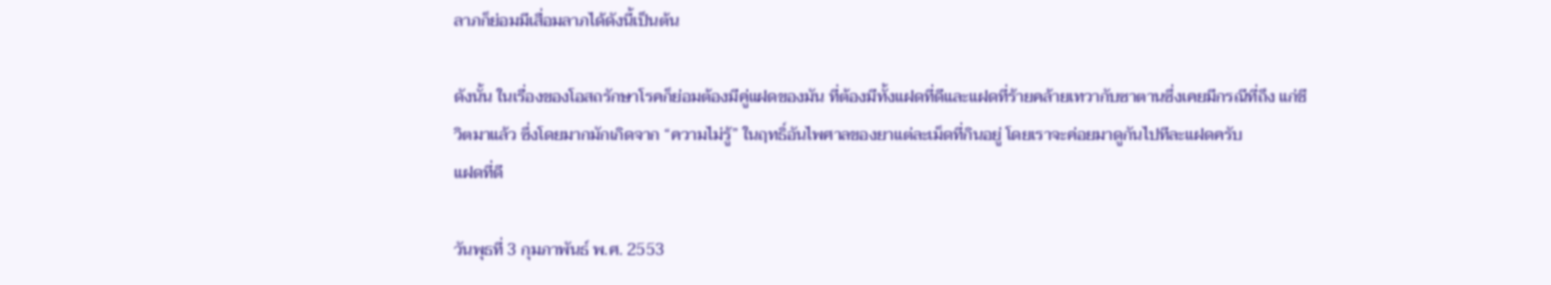ลาภก็ย่อมมีเสื่อมลาภได้ดังนี้เป็นต้น

ดังนั้น ในเรื่องของโอสถรักษาโรคก็ย่อมต้องมีคู่แฝดของมัน ที่ต้องมีทั้งแฝดที่ดีและแฝดที่ร้ายคล้ายเทวากับซาตานซึ่งเคยมีกรณีที่ถึง แก่ชีวิตมาแล้ว ซึ่งโดยมากมักเกิดจาก “ความไม่รู้” ในฤทธิ์อันไพศาลของยาแต่ละเม็ดที่กินอยู่ โดยเราจะค่อยมาดูกันไปทีละแฝดครับ
แฝดที่ดี

วันพุธที่ 3 กุมภาพันธ์ พ.ศ. 2553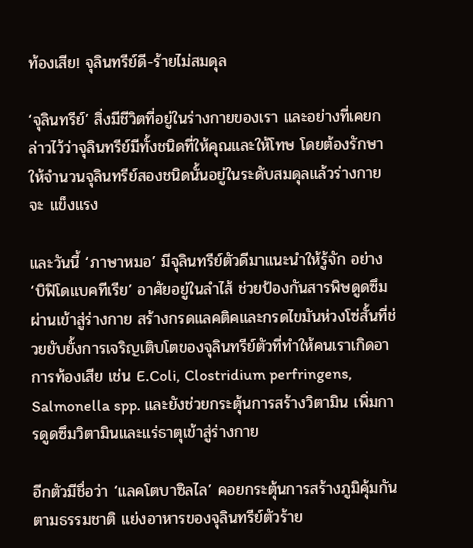ท้องเสีย! จุลินทรีย์ดี-ร้ายไม่สมดุล

‘จุลินทรีย์’ สิ่งมีชีวิตที่อยู่ในร่างกายของเรา และอย่างที่เคยกล่าวไว้ว่าจุลินทรีย์มีทั้งชนิดที่ให้คุณและให้โทษ โดยต้องรักษาให้จำนวนจุลินทรีย์สองชนิดนั้นอยู่ในระดับสมดุลแล้วร่างกายจะ แข็งแรง

และวันนี้ ‘ภาษาหมอ’ มีจุลินทรีย์ตัวดีมาแนะนำให้รู้จัก อย่าง ‘บิฟิโดแบคทีเรีย’ อาศัยอยู่ในลำไส้ ช่วยป้องกันสารพิษดูดซึมผ่านเข้าสู่ร่างกาย สร้างกรดแลคติคและกรดไขมันห่วงโซ่สั้นที่ช่วยยับยั้งการเจริญเติบโตของจุลินทรีย์ตัวที่ทำให้คนเราเกิดอาการท้องเสีย เช่น E.Coli, Clostridium perfringens, Salmonella spp. และยังช่วยกระตุ้นการสร้างวิตามิน เพิ่มการดูดซึมวิตามินและแร่ธาตุเข้าสู่ร่างกาย

อีกตัวมีชื่อว่า ‘แลคโตบาซิลไล’ คอยกระตุ้นการสร้างภูมิคุ้มกันตามธรรมชาติ แย่งอาหารของจุลินทรีย์ตัวร้าย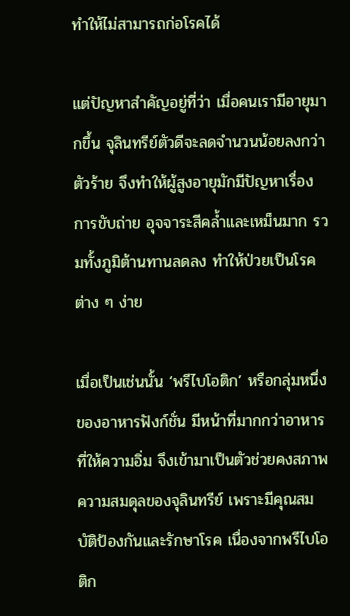ทำให้ไม่สามารถก่อโรคได้

แต่ปัญหาสำคัญอยู่ที่ว่า เมื่อคนเรามีอายุมากขึ้น จุลินทรีย์ตัวดีจะลดจำนวนน้อยลงกว่าตัวร้าย จึงทำให้ผู้สูงอายุมักมีปัญหาเรื่องการขับถ่าย อุจจาระสีคล้ำและเหม็นมาก รวมทั้งภูมิต้านทานลดลง ทำให้ป่วยเป็นโรคต่าง ๆ ง่าย

เมื่อเป็นเช่นนั้น ‘พรีไบโอติก’ หรือกลุ่มหนึ่งของอาหารฟังก์ชั่น มีหน้าที่มากกว่าอาหารที่ให้ความอิ่ม จึงเข้ามาเป็นตัวช่วยคงสภาพความสมดุลของจุลินทรีย์ เพราะมีคุณสมบัติป้องกันและรักษาโรค เนื่องจากพรีไบโอติก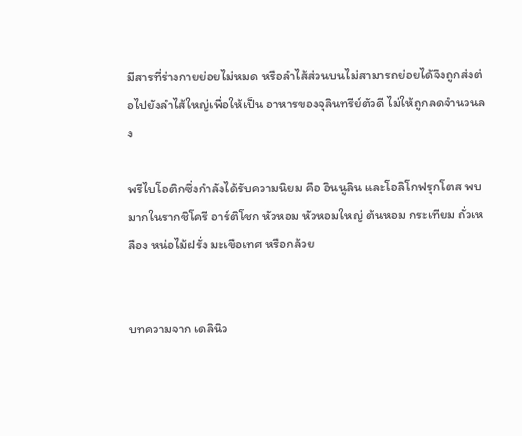มีสารที่ร่างกายย่อยไม่หมด หรือลำไส้ส่วนบนไม่สามารถย่อยได้จึงถูกส่งต่อไปยังลำไส้ใหญ่เพื่อให้เป็น อาหารของจุลินทรีย์ตัวดี ไม่ให้ถูกลดจำนวนลง

พรีไบโอติกซึ่งกำลังได้รับความนิยม คือ อินนูลิน และโอลิโกฟรุกโตส พบมากในรากชิโครี อาร์ติโชก หัวหอม หัวหอมใหญ่ ต้นหอม กระเทียม ถั่วเหลือง หน่อไม้ฝรั่ง มะเขือเทศ หรือกล้วย


บทความจาก เดลินิว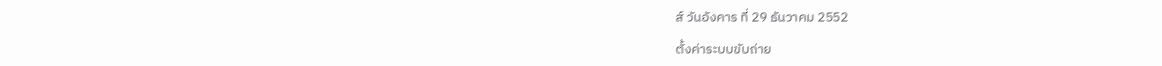ส์ วันอังคาร ที่ 29 ธันวาคม 2552

ตั้งค่าระบบขับถ่าย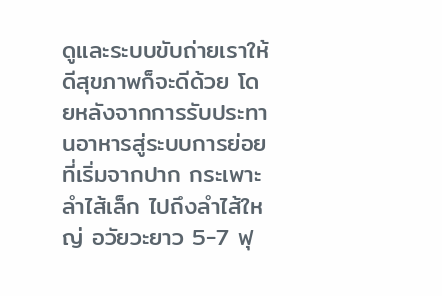ดูและระบบขับถ่ายเราให้ดีสุขภาพก็จะดีด้วย โดยหลังจากการรับประทานอาหารสู่ระบบการย่อยที่เริ่มจากปาก กระเพาะ ลำไส้เล็ก ไปถึงลำไส้ใหญ่ อวัยวะยาว 5-7 ฟุ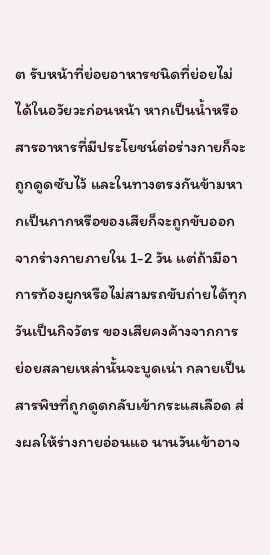ต รับหน้าที่ย่อยอาหารชนิดที่ย่อยไม่ได้ในอวัยวะก่อนหน้า หากเป็นน้ำหรือสารอาหารที่มีประโยชน์ต่อร่างกายก็จะถูกดูดซับไว้ และในทางตรงกันข้ามหากเป็นกากหรือของเสียก็จะถูกขับออกจากร่างกายภายใน 1-2 วัน แต่ถ้ามีอาการท้องผูกหรือไม่สามรถขับถ่ายได้ทุกวันเป็นกิจวัตร ของเสียคงค้างจากการย่อยสลายเหล่านั้นจะบูดเน่า กลายเป็นสารพิษที่ถูกดูดกลับเข้ากระแสเลือด ส่งผลให้ร่างกายอ่อนแอ นานวันเข้าอาจ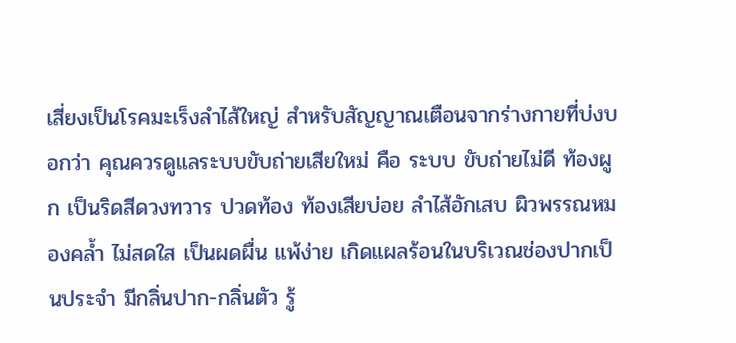เสี่ยงเป็นโรคมะเร็งลำไส้ใหญ่ สำหรับสัญญาณเตือนจากร่างกายที่บ่งบอกว่า คุณควรดูแลระบบขับถ่ายเสียใหม่ คือ ระบบ ขับถ่ายไม่ดี ท้องผูก เป็นริดสีดวงทวาร ปวดท้อง ท้องเสียบ่อย ลำไส้อักเสบ ผิวพรรณหมองคล้ำ ไม่สดใส เป็นผดผื่น แพ้ง่าย เกิดแผลร้อนในบริเวณช่องปากเป็นประจำ มีกลิ่นปาก-กลิ่นตัว รู้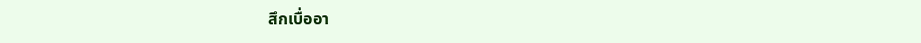สึกเบื่ออา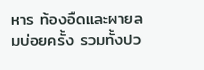หาร ท้องอืดและผายลมบ่อยครั้ง รวมทั้งปว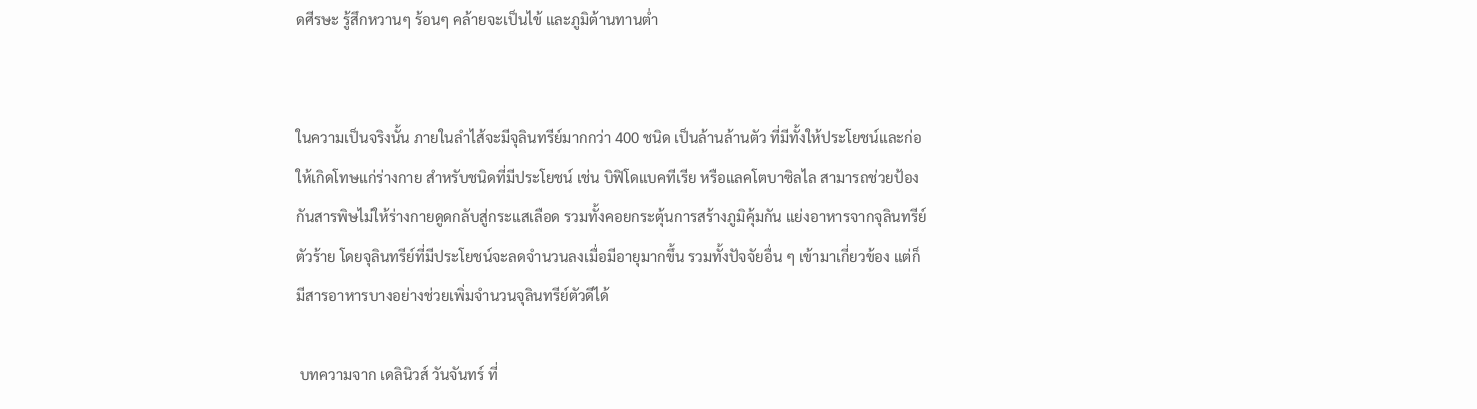ดศีรษะ รู้สึกหวานๆ ร้อนๆ คล้ายจะเป็นไข้ และภูมิต้านทานต่ำ


ในความเป็นจริงนั้น ภายในลำไส้จะมีจุลินทรีย์มากกว่า 400 ชนิด เป็นล้านล้านตัว ที่มีทั้งให้ประโยชน์และก่อให้เกิดโทษแก่ร่างกาย สำหรับชนิดที่มีประโยชน์ เช่น บิฟิโดแบคทีเรีย หรือแลคโตบาซิลไล สามารถช่วยป้องกันสารพิษไม่ให้ร่างกายดูดกลับสู่กระแสเลือด รวมทั้งคอยกระตุ้นการสร้างภูมิคุ้มกัน แย่งอาหารจากจุลินทรีย์ตัวร้าย โดยจุลินทรีย์ที่มีประโยชน์จะลดจำนวนลงเมื่อมีอายุมากขึ้น รวมทั้งปัจจัยอื่น ๆ เข้ามาเกี่ยวข้อง แต่ก็มีสารอาหารบางอย่างช่วยเพิ่มจำนวนจุลินทรีย์ตัวดีได้

 บทความจาก เดลินิวส์ วันจันทร์ ที่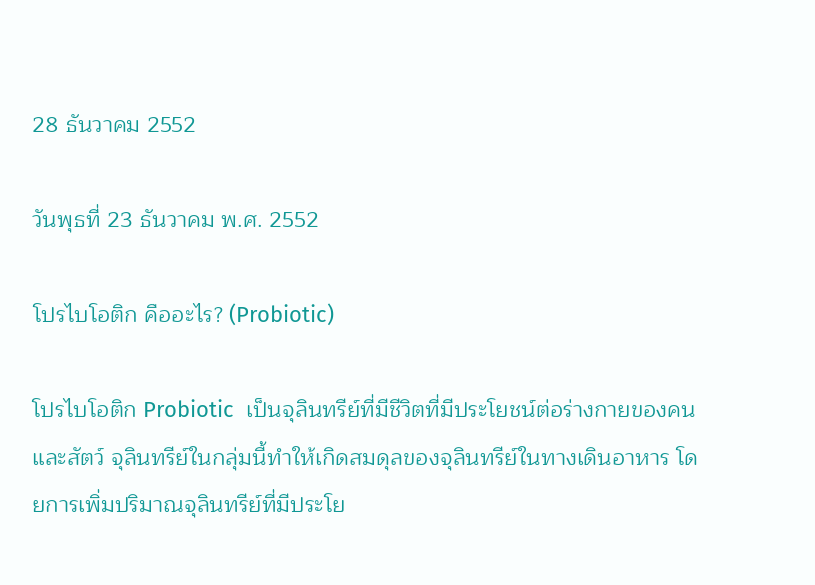28 ธันวาคม 2552

วันพุธที่ 23 ธันวาคม พ.ศ. 2552

โปรไบโอติก คืออะไร? (Probiotic)

โปรไบโอติก Probiotic  เป็นจุลินทรีย์ที่มีชีวิตที่มีประโยชน์ต่อร่างกายของคนและสัตว์ จุลินทรีย์ในกลุ่มนี้ทำให้เกิดสมดุลของจุลินทรีย์ในทางเดินอาหาร โดยการเพิ่มปริมาณจุลินทรีย์ที่มีประโย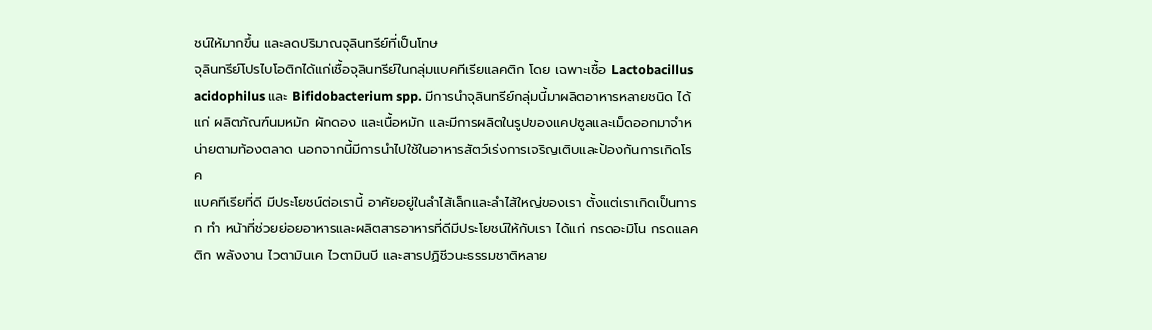ชน์ให้มากขึ้น และลดปริมาณจุลินทรีย์ที่เป็นโทษ
จุลินทรีย์โปรไบโอติกได้แก่เชื้อจุลินทรีย์ในกลุ่มแบคทีเรียแลคติก โดย เฉพาะเชื้อ Lactobacillus acidophilus และ Bifidobacterium spp. มีการนำจุลินทรีย์กลุ่มนี้มาผลิตอาหารหลายชนิด ได้แก่ ผลิตภัณฑ์นมหมัก ผักดอง และเนื้อหมัก และมีการผลิตในรูปของแคปซูลและเม็ดออกมาจำหน่ายตามท้องตลาด นอกจากนี้มีการนำไปใช้ในอาหารสัตว์เร่งการเจริญเติบและป้องกันการเกิดโรค
แบคทีเรียที่ดี มีประโยชน์ต่อเรานี้ อาศัยอยู่ในลำไส้เล็กและลำไส้ใหญ่ของเรา ตั้งแต่เราเกิดเป็นทารก ทำ หน้าที่ช่วยย่อยอาหารและผลิตสารอาหารที่ดีมีประโยชน์ให้กับเรา ได้แก่ กรดอะมิโน กรดแลคติก พลังงาน ไวตามินเค ไวตามินบี และสารปฏิชีวนะธรรมชาติหลาย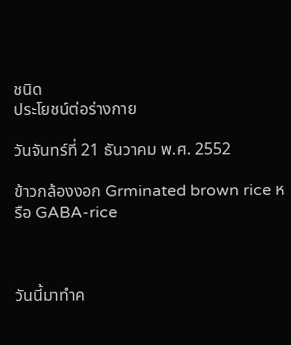ชนิด
ประโยชน์ต่อร่างกาย

วันจันทร์ที่ 21 ธันวาคม พ.ศ. 2552

ข้าวกล้องงอก Grminated brown rice หรือ GABA-rice



วันนี้มาทำค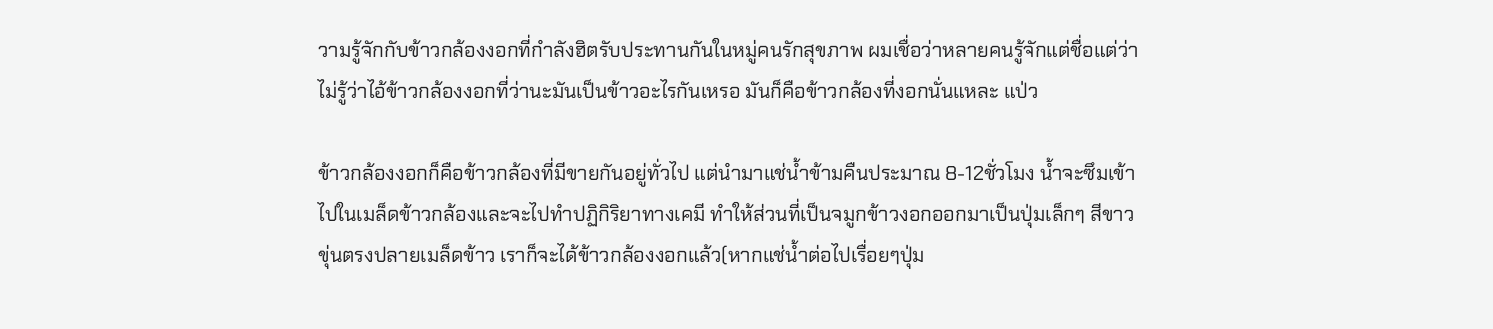วามรู้จักกับข้าวกล้องงอกที่กำลังฮิตรับประทานกันในหมู่คนรักสุขภาพ ผมเชื่อว่าหลายคนรู้จักแต่ชื่อแต่ว่าไม่รู้ว่าไอ้ข้าวกล้องงอกที่ว่านะมันเป็นข้าวอะไรกันเหรอ มันก็คือข้าวกล้องที่งอกนั่นแหละ แป่ว

ข้าวกล้องงอกก็คือข้าวกล้องที่มีขายกันอยู่ทั่วไป แต่นำมาแช่น้ำข้ามคืนประมาณ 8-12ชั่วโมง น้ำจะซึมเข้าไปในเมล็ดข้าวกล้องและจะไปทำปฏิกิริยาทางเคมี ทำให้ส่วนที่เป็นจมูกข้าวงอกออกมาเป็นปุ่มเล็กๆ สีขาวขุ่นตรงปลายเมล็ดข้าว เราก็จะได้ข้าวกล้องงอกแล้ว(หากแช่น้ำต่อไปเรื่อยๆปุ่ม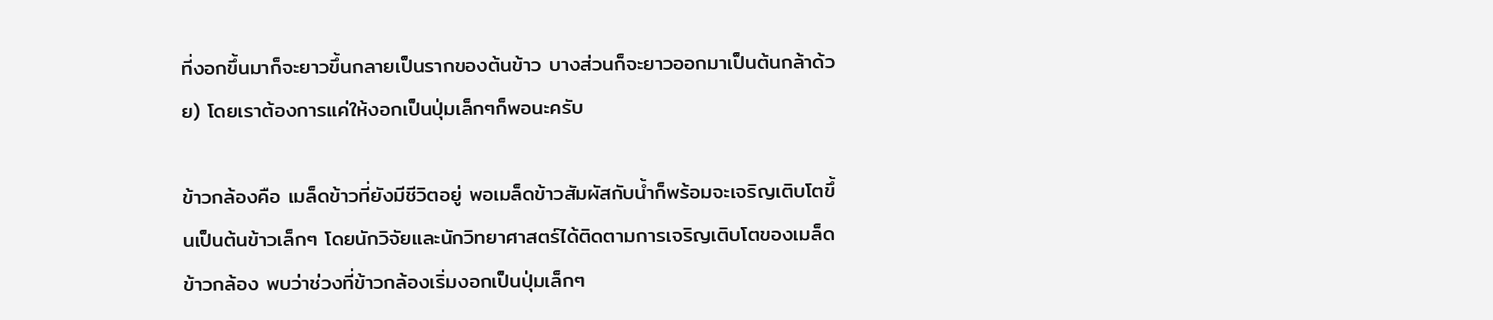ที่งอกขึ้นมาก็จะยาวขึ้นกลายเป็นรากของต้นข้าว บางส่วนก็จะยาวออกมาเป็นต้นกล้าด้วย) โดยเราต้องการแค่ให้งอกเป็นปุ่มเล็กๆก็พอนะครับ

ข้าวกล้องคือ เมล็ดข้าวที่ยังมีชีวิตอยู่ พอเมล็ดข้าวสัมผัสกับน้ำก็พร้อมจะเจริญเติบโตขึ้นเป็นต้นข้าวเล็กๆ โดยนักวิจัยและนักวิทยาศาสตร์ได้ติดตามการเจริญเติบโตของเมล็ดข้าวกล้อง พบว่าช่วงที่ข้าวกล้องเริ่มงอกเป็นปุ่มเล็กๆ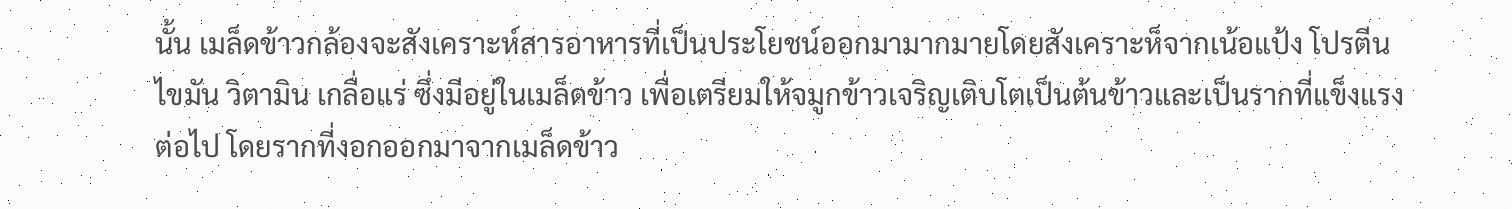นั้น เมล็ดข้าวกล้องจะสังเคราะห์สารอาหารที่เป็นประโยชน์ออกมามากมายโดยสังเคราะห็จากเน้อแป้ง โปรตีน ไขมัน วิตามิน เกลื่อแร่ ซึ่งมีอยู่ในเมล็ดข้าว เพื่อเตรียมให้จมูกข้าวเจริญเติบโตเป็นต้นข้าวและเป็นรากที่แข็งแรงต่อไป โดยรากที่งอกออกมาจากเมล็ดข้าว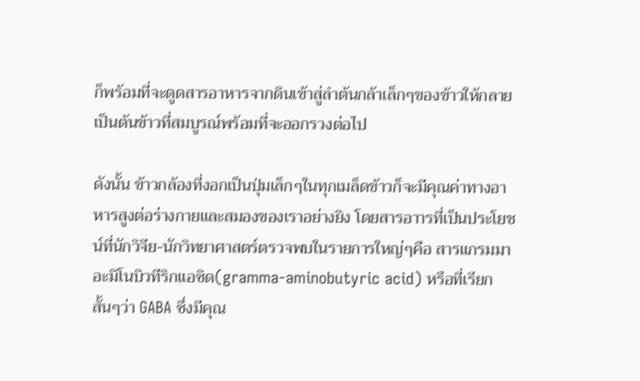ก็พร้อมที่จะดูดสารอาหารจากดินเข้าสู่ลำต้นกล้าเล็กๆของข้าวให้กลายเป็นต้นข้าวที่สมบูรณ์พร้อมที่จะออกรวงต่อไป

ดังนั้น ข้าวกล้องที่งอกเป็นปุ่มเล็กๆในทุกเมล็ดข้าวก็จะมีคุณค่าทางอาหารสูงต่อร่างกายและสมองของเราอย่างยิง โดยสารอาารที่เป็นประโยชน์ที่นักวิจีย-นักวิทยาศาสตร์ตรวจพบในรายการใหญ่ๆคือ สารแกรมมาอะมิโนบิวทีริกแอซิด(gramma-aminobutyric acid) หรือที่เรียกสั้นๆว่า GABA ซึ่งมีคุณ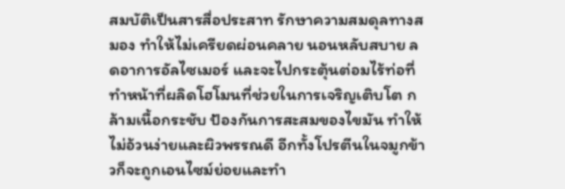สมบัติเป็นสารสื่อประสาท รักษาความสมดุลทางสมอง ทำให้ไม่เครียดผ่อนคลาย นอนหลับสบาย ลดอาการอัลไซเมอร์ และจะไปกระตุ้นต่อมไร้ท่อที่ทำหน้าที่ผลิดโฮโมนที่ช่วยในการเจริญเติบโต กล้ามเนื้อกระชับ ป้องกันการสะสมของไขมัน ทำให้ไม่อ้วนง่ายและผิวพรรณดี อีกทั้งโปรตีนในจมูกข้าวก็จะถูกเอนไซม์ย่อยและทำ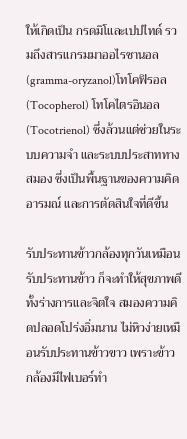ให้เกิดเป็น กรดมิโและเปปไทด์ รวมถึงสารแกรมมาออไรซานอล(gramma-oryzanol)โทโคฟิรอล(Tocopherol) โทโคไตรอินอล(Tocotrienol) ซึ่งล้วนแต่ช่วยในระบบความจำ และระบบประสาททางสมอง ซึ่งเป็นพื้นฐานของความคิดอารมณ์ และการตัดสินใจที่ดีขึ้น

รับประทานข้าวกล้องทุกวันเหมือนรับประทานข้าว ก็จะทำให้สุขภาพดีทั้งร่างการและจิตใจ สมองความคิดปลอดโปร่งอิ่มนาน ไม่หิวง่ายเหมือนรับประทานข้าวขาว เพราะข้าวกล้องมีไฟเบอร์ทำ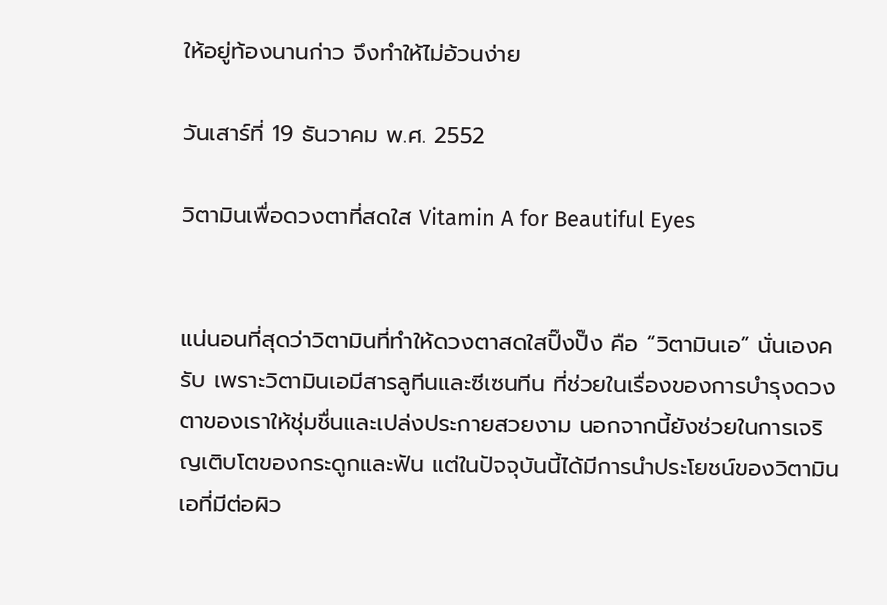ให้อยู่ท้องนานก่าว จึงทำให้ไม่อ้วนง่าย

วันเสาร์ที่ 19 ธันวาคม พ.ศ. 2552

วิตามินเพื่อดวงตาที่สดใส Vitamin A for Beautiful Eyes


แน่นอนที่สุดว่าวิตามินที่ทำให้ดวงตาสดใสปิ๊งปั๊ง คือ “วิตามินเอ” นั่นเองครับ เพราะวิตามินเอมีสารลูทีนและซีเซนทีน ที่ช่วยในเรื่องของการบำรุงดวงตาของเราให้ชุ่มชื่นและเปล่งประกายสวยงาม นอกจากนี้ยังช่วยในการเจริญเติบโตของกระดูกและฟัน แต่ในปัจจุบันนี้ได้มีการนำประโยชน์ของวิตามินเอที่มีต่อผิว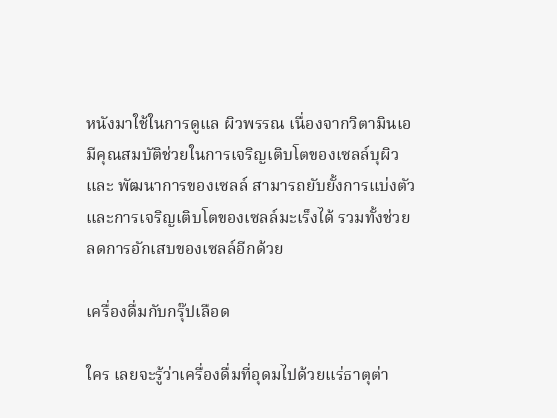หนังมาใช้ในการดูแล ผิวพรรณ เนื่องจากวิตามินเอมีคุณสมบัติช่วยในการเจริญเติบโตของเซลล์บุผิวและ พัฒนาการของเซลล์ สามารถยับยั้งการแบ่งตัวและการเจริญเติบโตของเซลล์มะเร็งได้ รวมทั้งช่วยลดการอักเสบของเซลล์อีกด้วย

เครื่องดื่มกับกรุ๊ปเลือด

ใคร เลยจะรู้ว่าเครื่องดื่มที่อุดมไปด้วยแร่ธาตุต่า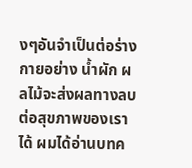งๆอันจำเป็นต่อร่างกายอย่าง น้ำผัก ผลไม้จะส่งผลทางลบต่อสุขภาพของเราได้ ผมได้อ่านบทค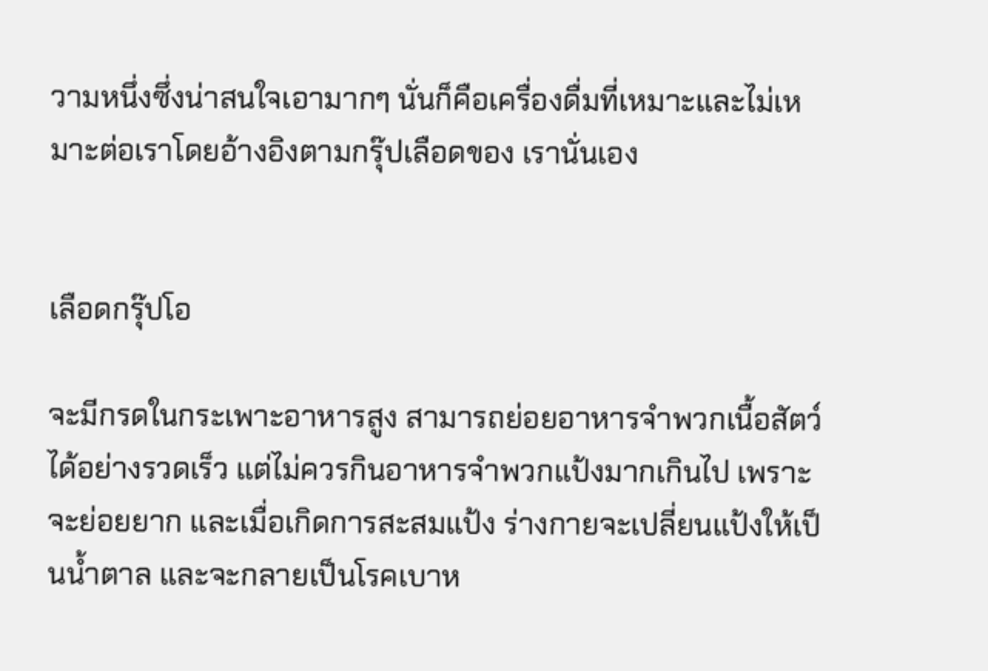วามหนึ่งซึ่งน่าสนใจเอามากๆ นั่นก็คือเครื่องดื่มที่เหมาะและไม่เหมาะต่อเราโดยอ้างอิงตามกรุ๊ปเลือดของ เรานั่นเอง


เลือดกรุ๊ปโอ

จะมีกรดในกระเพาะอาหารสูง สามารถย่อยอาหารจำพวกเนื้อสัตว์ได้อย่างรวดเร็ว แต่ไม่ควรกินอาหารจำพวกแป้งมากเกินไป เพราะจะย่อยยาก และเมื่อเกิดการสะสมแป้ง ร่างกายจะเปลี่ยนแป้งให้เป็นน้ำตาล และจะกลายเป็นโรคเบาห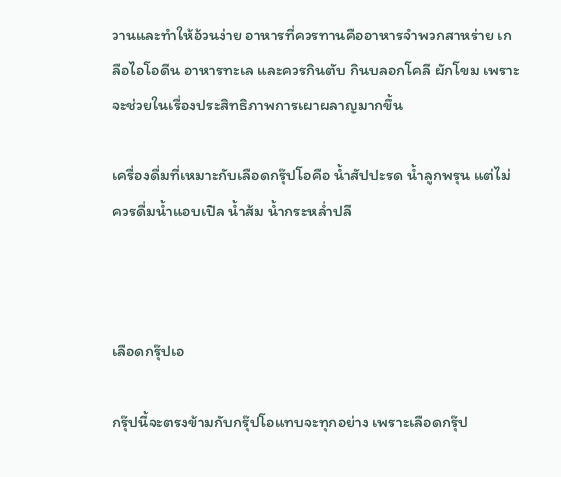วานและทำให้อ้วนง่าย อาหารที่ควรทานคืออาหารจำพวกสาหร่าย เกลือไอโอดีน อาหารทะเล และควรกินตับ กินบลอกโคลี ผักโขม เพราะจะช่วยในเรื่องประสิทธิภาพการเผาผลาญมากขึ้น

เครื่องดื่มที่เหมาะกับเลือดกรุ๊ปโอคือ น้ำสัปปะรด น้ำลูกพรุน แต่ไม่ควรดื่มน้ำแอบเปิล น้ำส้ม น้ำกระหล่ำปลี



เลือดกรุ๊ปเอ

กรุ๊ปนี้จะตรงข้ามกับกรุ๊ปโอแทบจะทุกอย่าง เพราะเลือดกรุ๊ป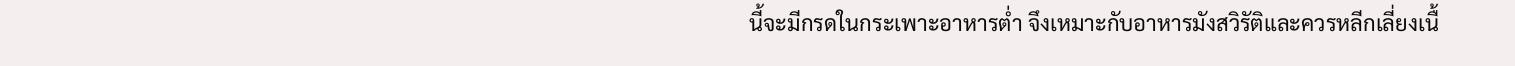นี้จะมีกรดในกระเพาะอาหารต่ำ จึงเหมาะกับอาหารมังสวิรัติและควรหลีกเลี่ยงเนื้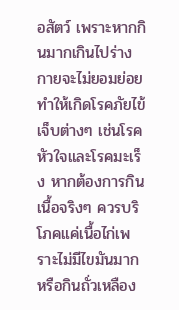อสัตว์ เพราะหากกินมากเกินไปร่างกายจะไม่ยอมย่อย ทำให้เกิดโรคภัยไข้เจ็บต่างๆ เช่นโรคหัวใจและโรคมะเร็ง หากต้องการกินเนื้อจริงๆ ควรบริโภคแค่เนื้อไก่เพราะไม่มีไขมันมาก หรือกินถั่วเหลือง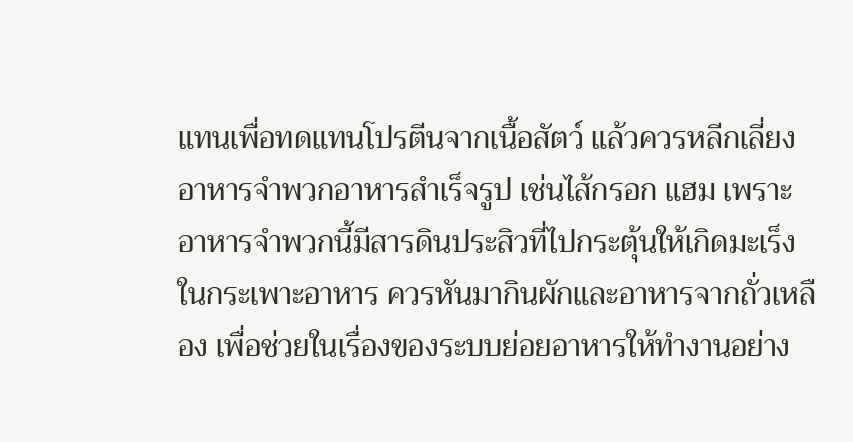แทนเพื่อทดแทนโปรตีนจากเนื้อสัตว์ แล้วควรหลีกเลี่ยงอาหารจำพวกอาหารสำเร็จรูป เช่นไส้กรอก แฮม เพราะอาหารจำพวกนี้มีสารดินประสิวที่ไปกระตุ้นให้เกิดมะเร็งในกระเพาะอาหาร ควรหันมากินผักและอาหารจากถั่วเหลือง เพื่อช่วยในเรื่องของระบบย่อยอาหารให้ทำงานอย่าง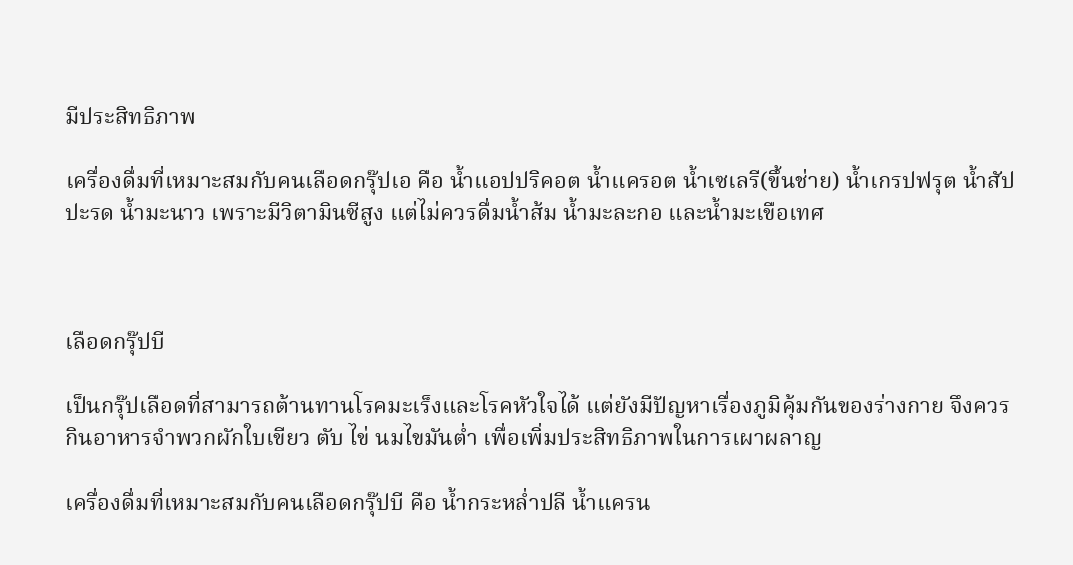มีประสิทธิภาพ

เครื่องดื่มที่เหมาะสมกับคนเลือดกรุ๊ปเอ คือ น้ำแอปปริคอต น้ำแครอต น้ำเซเลรี(ขึ้นช่าย) น้ำเกรปฟรุต น้ำสัปปะรด น้ำมะนาว เพราะมีวิตามินซีสูง แต่ไม่ควรดื่มน้ำส้ม น้ำมะละกอ และน้ำมะเขือเทศ



เลือดกรุ๊ปบี

เป็นกรุ๊ปเลือดที่สามารถต้านทานโรคมะเร็งและโรคหัวใจได้ แต่ยังมีปัญหาเรื่องภูมิคุ้มกันของร่างกาย จึงควรกินอาหารจำพวกผักใบเขียว ตับ ไข่ นมไขมันต่ำ เพื่อเพิ่มประสิทธิภาพในการเผาผลาญ

เครื่องดื่มที่เหมาะสมกับคนเลือดกรุ๊ปบี คือ น้ำกระหล่ำปลี น้ำแครน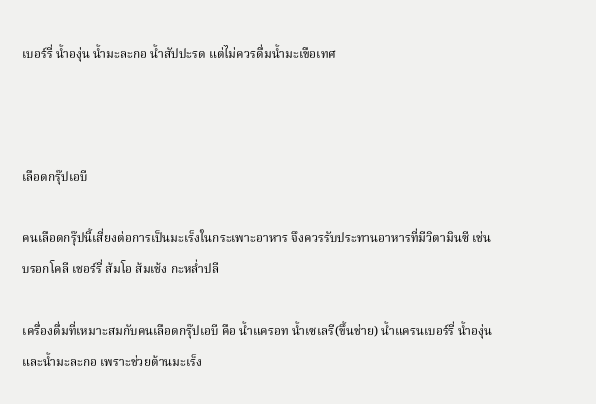เบอร์รี่ น้ำองุ่น น้ำมะละกอ น้ำสัปปะรด แต่ไม่ควรดื่มน้ำมะเขือเทศ



เลือดกรุ๊ปเอบี

คนเลือดกรุ๊ปนี้เสี่ยงต่อการเป็นมะเร็งในกระเพาะอาหาร จึงควรรับประทานอาหารที่มีวิตามินซี เช่น บรอกโคลี เชอร์รี่ ส้มโอ ส้มเช้ง กะหล่ำปลี

เครื่องดื่มที่เหมาะสมกับคนเลือดกรุ๊ปเอบี คือ น้ำแครอท น้ำเซเลรี(ขึ้นช่าย) น้ำแครนเบอร์รี่ น้ำองุ่น และน้ำมะละกอ เพราะช่วยต้านมะเร็ง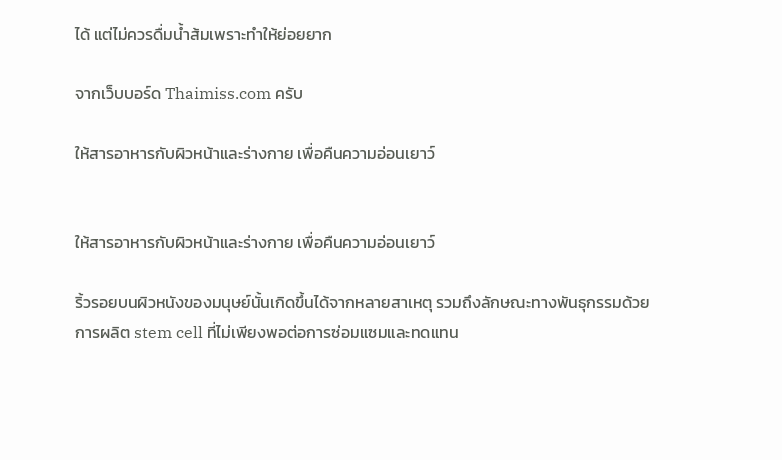ได้ แต่ไม่ควรดื่มน้ำส้มเพราะทำให้ย่อยยาก

จากเว็บบอร์ด Thaimiss.com ครับ

ให้สารอาหารกับผิวหน้าและร่างกาย เพื่อคืนความอ่อนเยาว์


ให้สารอาหารกับผิวหน้าและร่างกาย เพื่อคืนความอ่อนเยาว์

ริ้วรอยบนผิวหนังของมนุษย์นั้นเกิดขึ้นได้จากหลายสาเหตุ รวมถึงลักษณะทางพันธุกรรมด้วย การผลิต stem cell ที่ไม่เพียงพอต่อการซ่อมแซมและทดแทน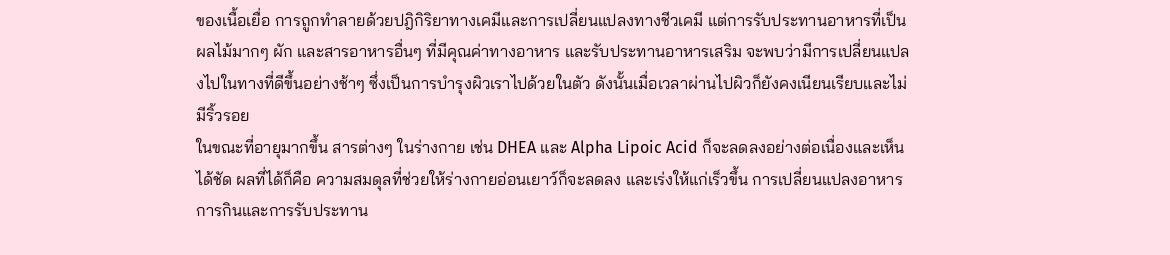ของเนื้อเยื่อ การถูกทำลายด้วยปฎิกิริยาทางเคมีและการเปลี่ยนแปลงทางชีวเคมี แต่การรับประทานอาหารที่เป็นผลไม้มากๆ ผัก และสารอาหารอื่นๆ ที่มีคุณค่าทางอาหาร และรับประทานอาหารเสริม จะพบว่ามีการเปลี่ยนแปลงไปในทางที่ดีขึ้นอย่างช้าๆ ซึ่งเป็นการบำรุงผิวเราไปด้วยในตัว ดังนั้นเมื่อเวลาผ่านไปผิวก็ยังคงเนียนเรียบและไม่มีริ้วรอย
ในขณะที่อายุมากขึ้น สารต่างๆ ในร่างกาย เช่น DHEA และ Alpha Lipoic Acid ก็จะลดลงอย่างต่อเนื่องและเห็นได้ชัด ผลที่ได้ก็คือ ความสมดุลที่ช่วยให้ร่างกายอ่อนเยาว์ก็จะลดลง และเร่งให้แก่เร็วขึ้น การเปลี่ยนแปลงอาหารการกินและการรับประทาน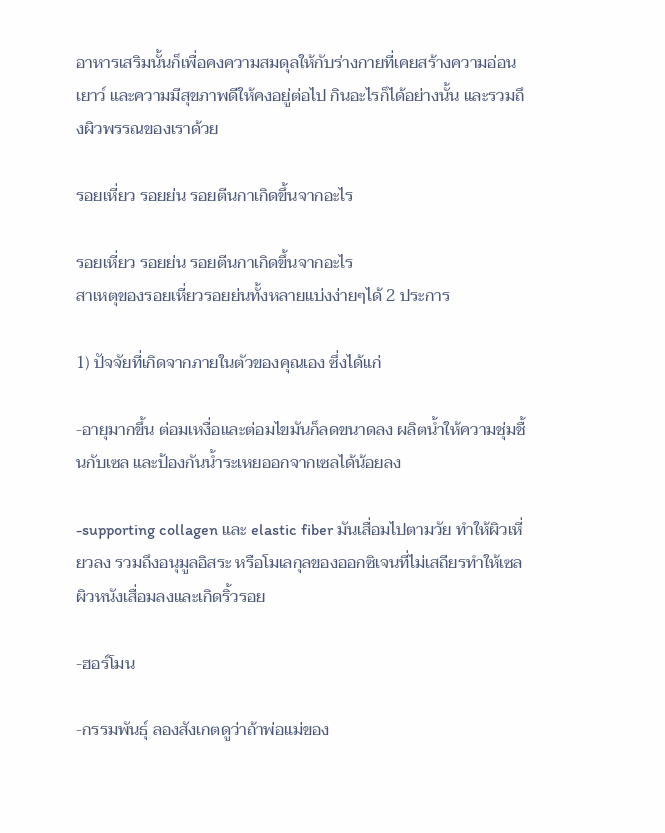อาหารเสริมนั้นก็เพื่อคงความสมดุลให้กับร่างกายที่เคยสร้างความอ่อนเยาว์ และความมีสุขภาพดีให้คงอยู่ต่อไป กินอะไรก็ได้อย่างนั้น และรวมถึงผิวพรรณของเราด้วย

รอยเหี่ยว รอยย่น รอยตีนกาเกิดขึ้นจากอะไร

รอยเหี่ยว รอยย่น รอยตีนกาเกิดขึ้นจากอะไร
สาเหตุของรอยเหี่ยวรอยย่นทั้งหลายแบ่งง่ายๆได้ 2 ประการ

1) ปัจจัยที่เกิดจากภายในตัวของคุณเอง ซึ่งได้แก่

-อายุมากขึ้น ต่อมเหงื่อและต่อมไขมันก็ลดขนาดลง ผลิตน้ำให้ความชุ่มชื้นกับเซล และป้องกันน้ำระเหยออกจากเซลได้น้อยลง

-supporting collagen และ elastic fiber มันเสื่อมไปตามวัย ทำให้ผิวเหี่ยวลง รวมถึงอนุมูลอิสระ หรือโมเลกุลของออกซิเจนที่ไม่เสถียรทำให้เซลผิวหนังเสื่อมลงและเกิดริ้วรอย

-ฮอร์โมน

-กรรมพันธุ์ ลองสังเกตดูว่าถ้าพ่อแม่ของ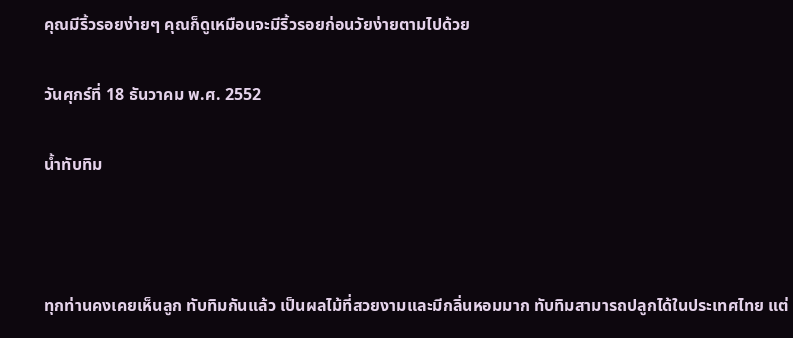คุณมีริ้วรอยง่ายๆ คุณก็ดูเหมือนจะมีริ้วรอยก่อนวัยง่ายตามไปด้วย

วันศุกร์ที่ 18 ธันวาคม พ.ศ. 2552

น้ำทับทิม



ทุกท่านคงเคยเห็นลูก ทับทิมกันแล้ว เป็นผลไม้ที่สวยงามและมีกลิ่นหอมมาก ทับทิมสามารถปลูกได้ในประเทศไทย แต่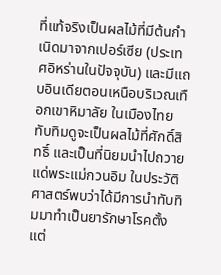ที่แท้จริงเป็นผลไม้ที่มีต้นกำเนิดมาจากเปอร์เซีย (ประเทศอิหร่านในปัจจุบัน) และมีแถบอินเดียตอนเหนือบริเวณเทือกเขาหิมาลัย ในเมืองไทย ทับทิมดูจะเป็นผลไม้ที่ศักดิ์สิทธิ์ และเป็นที่นิยมนำไปถวายแด่พระแม่กวนอิม ในประวัติศาสตร์พบว่าได้มีการนำทับทิมมาทำเป็นยารักษาโรคตั้งแต่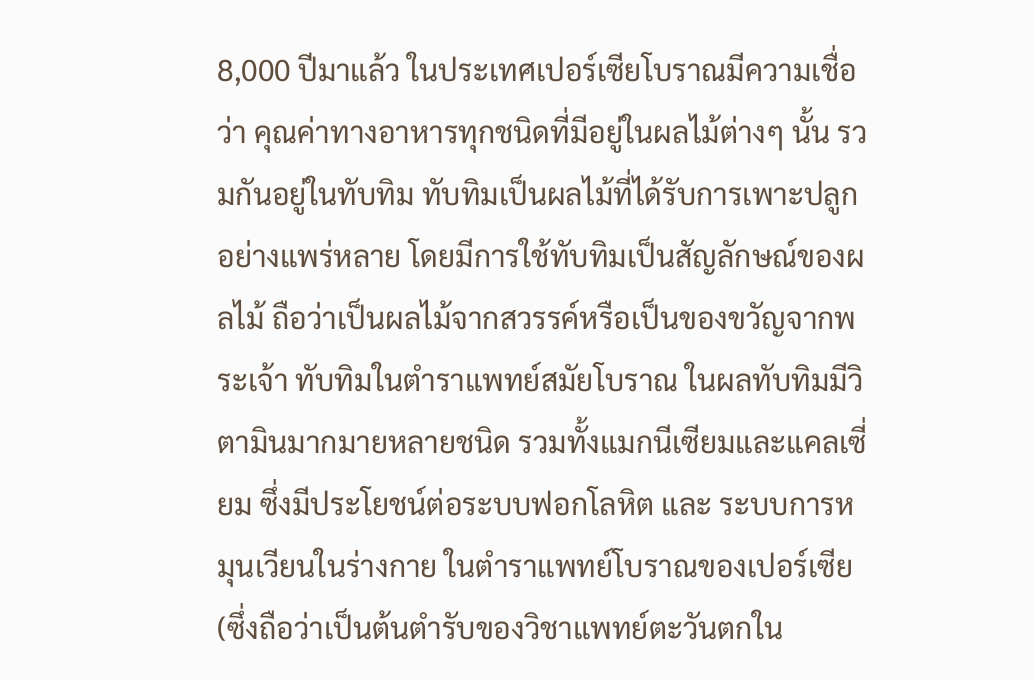8,000 ปีมาแล้ว ในประเทศเปอร์เซียโบราณมีความเชื่อว่า คุณค่าทางอาหารทุกชนิดที่มีอยู่ในผลไม้ต่างๆ นั้น รวมกันอยู่ในทับทิม ทับทิมเป็นผลไม้ที่ได้รับการเพาะปลูกอย่างแพร่หลาย โดยมีการใช้ทับทิมเป็นสัญลักษณ์ของผลไม้ ถือว่าเป็นผลไม้จากสวรรค์หรือเป็นของขวัญจากพระเจ้า ทับทิมในตำราแพทย์สมัยโบราณ ในผลทับทิมมีวิตามินมากมายหลายชนิด รวมทั้งแมกนีเซียมและแคลเซี่ยม ซึ่งมีประโยชน์ต่อระบบฟอกโลหิต และ ระบบการหมุนเวียนในร่างกาย ในตำราแพทย์โบราณของเปอร์เซีย (ซึ่งถือว่าเป็นต้นตำรับของวิชาแพทย์ตะวันตกใน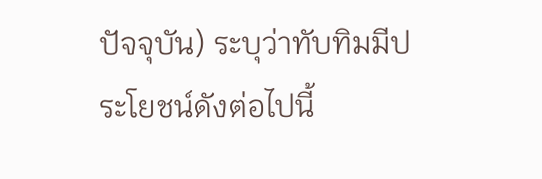ปัจจุบัน) ระบุว่าทับทิมมีประโยชน์ดังต่อไปนี้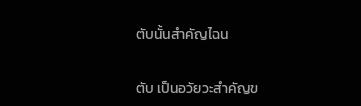ตับนั้นสำคัญไฉน


ตับ เป็นอวัยวะสำคัญข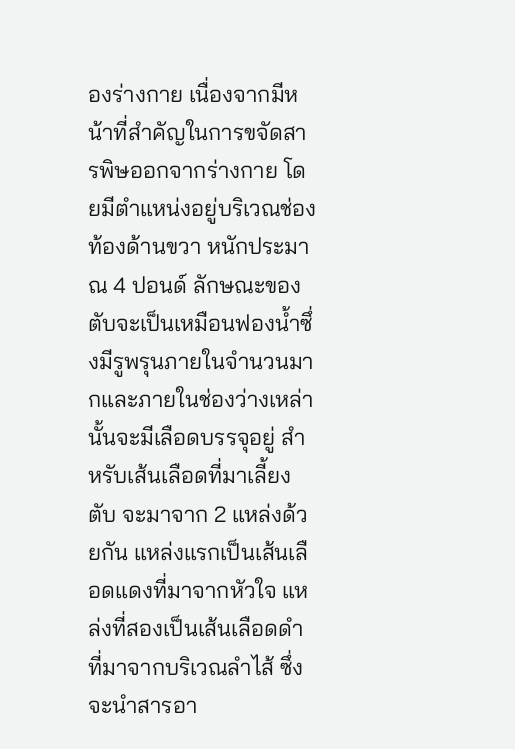องร่างกาย เนื่องจากมีหน้าที่สำคัญในการขจัดสารพิษออกจากร่างกาย โดยมีตำแหน่งอยู่บริเวณช่องท้องด้านขวา หนักประมาณ 4 ปอนด์ ลักษณะของตับจะเป็นเหมือนฟองน้ำซึ่งมีรูพรุนภายในจำนวนมากและภายในช่องว่างเหล่านั้นจะมีเลือดบรรจุอยู่ สำหรับเส้นเลือดที่มาเลี้ยงตับ จะมาจาก 2 แหล่งด้วยกัน แหล่งแรกเป็นเส้นเลือดแดงที่มาจากหัวใจ แหล่งที่สองเป็นเส้นเลือดดำที่มาจากบริเวณลำไส้ ซึ่งจะนำสารอา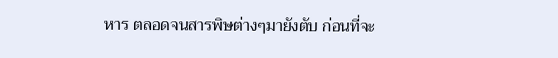หาร ตลอดจนสารพิษต่างๆมายังตับ ก่อนที่จะ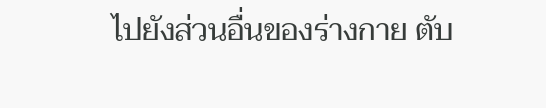ไปยังส่วนอื่นของร่างกาย ตับ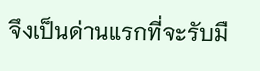จึงเป็นด่านแรกที่จะรับมื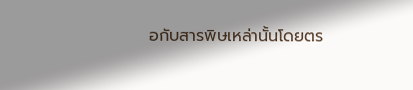อกับสารพิษเหล่านั้นโดยตร